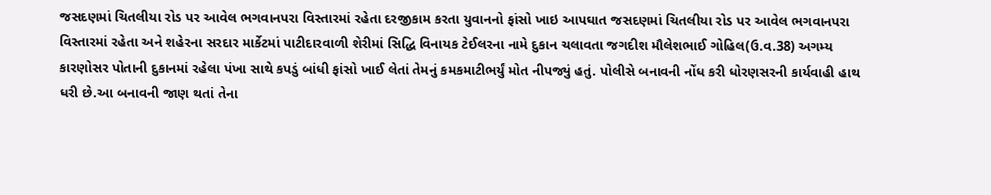જસદણમાં ચિતલીયા રોડ પર આવેલ ભગવાનપરા વિસ્તારમાં રહેતા દરજીકામ કરતા યુવાનનો ફાંસો ખાઇ આપઘાત જસદણમાં ચિતલીયા રોડ પર આવેલ ભગવાનપરા વિસ્તારમાં રહેતા અને શહેરના સરદાર માર્કેટમાં પાટીદારવાળી શેરીમાં સિદ્ધિ વિનાયક ટેઈલરના નામે દુકાન ચલાવતા જગદીશ મૌલેશભાઈ ગોહિલ(ઉ.વ.38) અગમ્ય કારણોસર પોતાની દુકાનમાં રહેલા પંખા સાથે કપડું બાંધી ફાંસો ખાઈ લેતાં તેમનું કમકમાટીભર્યું મોત નીપજ્યું હતું. પોલીસે બનાવની નોંધ કરી ધોરણસરની કાર્યવાહી હાથ ધરી છે.આ બનાવની જાણ થતાં તેના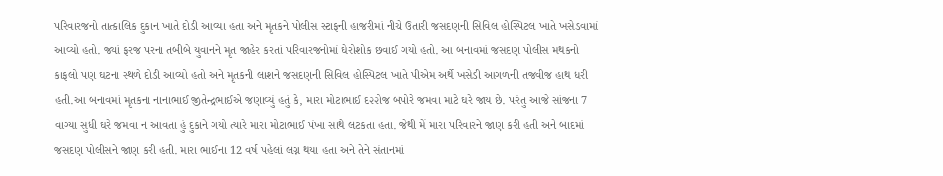પરિવારજનો તાત્કાલિક દુકાન ખાતે દોડી આવ્યા હતા અને મૃતકને પોલીસ સ્ટાફની હાજરીમાં નીચે ઉતારી જસદણની સિવિલ હોસ્પિટલ ખાતે ખસેડવામાં આવ્યો હતો. જ્યાં ફરજ પરના તબીબે યુવાનને મૃત જાહેર કરતાં પરિવારજનોમાં ઘેરોશોક છવાઈ ગયો હતો. આ બનાવમાં જસદણ પોલીસ મથકનો કાફલો પણ ઘટના સ્થળે દોડી આવ્યો હતો અને મૃતકની લાશને જસદણની સિવિલ હોસ્પિટલ ખાતે પીએમ અર્થે ખસેડી આગળની તજવીજ હાથ ધરી હતી.આ બનાવમાં મૃતકના નાનાભાઈ જીતેન્દ્રભાઈએ જણાવ્યું હતું કે, મારા મોટાભાઈ દ૨૨ોજ બપોરે જમવા માટે ઘરે જાય છે. પરંતુ આજે સાંજના 7 વાગ્યા સુધી ઘરે જમવા ન આવતા હું દુકાને ગયો ત્યારે મારા મોટાભાઈ પંખા સાથે લટકતા હતા. જેથી મેં મારા પરિવારને જાણ કરી હતી અને બાદમાં જસદણ પોલીસને જાણ કરી હતી. મારા ભાઈના 12 વર્ષ પહેલાં લગ્ન થયા હતા અને તેને સંતાનમાં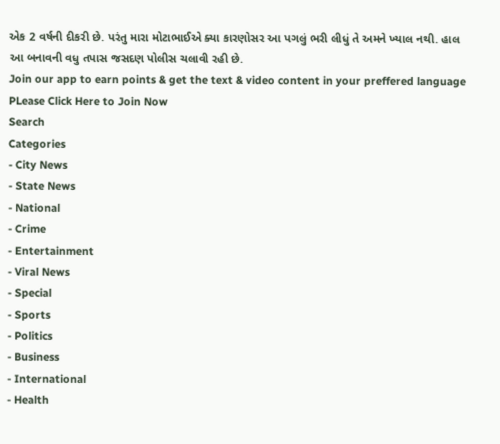એક 2 વર્ષની દીકરી છે. પરંતુ મારા મોટાભાઈએ ક્યા કારણોસર આ પગલું ભરી લીધું તે અમને ખ્યાલ નથી. હાલ આ બનાવની વધુ તપાસ જસદણ પોલીસ ચલાવી રહી છે.
Join our app to earn points & get the text & video content in your preffered language
PLease Click Here to Join Now
Search
Categories
- City News
- State News
- National
- Crime
- Entertainment
- Viral News
- Special
- Sports
- Politics
- Business
- International
- Health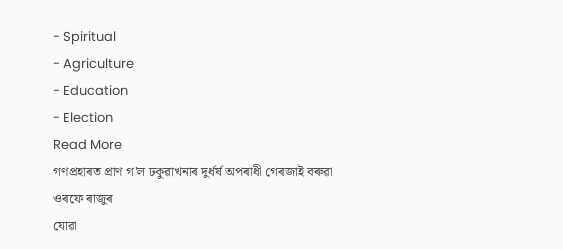- Spiritual
- Agriculture
- Education
- Election
Read More
গণপ্ৰহাৰত প্ৰাণ গ'ল ঢকুৱাখনাৰ দুৰ্ধৰ্ষ অপৰাধী গেৰজাই বৰুৱা ওৰফে ৰাজুৰ
যোৱা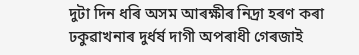দুটা দিন ধৰি অসম আৰক্ষীৰ নিদ্ৰা হৰণ কৰা ঢকুৱাখনাৰ দুৰ্ধৰ্ষ দাগী অপৰাধী গেৰজাই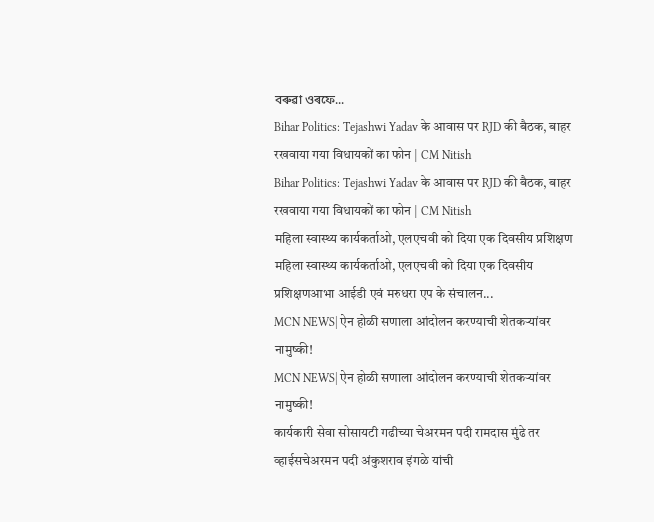বৰুৱা ওৰফে...
Bihar Politics: Tejashwi Yadav के आवास पर RJD की बैठक, बाहर रखवाया गया विधायकों का फोन | CM Nitish
Bihar Politics: Tejashwi Yadav के आवास पर RJD की बैठक, बाहर रखवाया गया विधायकों का फोन | CM Nitish
महिला स्वास्थ्य कार्यकर्ताओ, एलएचवी को दिया एक दिवसीय प्रशिक्षण
महिला स्वास्थ्य कार्यकर्ताओ, एलएचवी को दिया एक दिवसीय प्रशिक्षणआभा आईडी एवं मरुधरा एप के संचालन...
MCN NEWS| ऐन होळी सणाला आंदोलन करण्याची शेतकऱ्यांवर नामुष्की!
MCN NEWS| ऐन होळी सणाला आंदोलन करण्याची शेतकऱ्यांवर नामुष्की!
कार्यकारी सेवा सोसायटी गढीच्या चेअरमन पदी रामदास मुंढे तर व्हाईसचेअरमन पदी अंकुशराव इंगळे यांची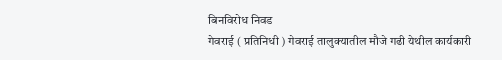बिनविरोध निवड
गेवराई ( प्रतिनिधी ) गेवराई तालुक्यातील मौजे गढी येथील कार्यकारी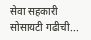सेवा सहकारी सोसायटी गढीची...